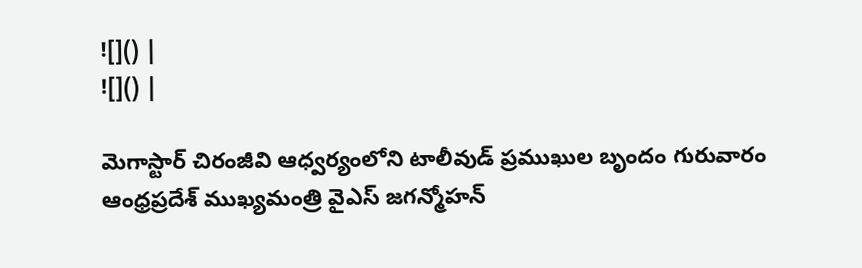![]() |
![]() |

మెగాస్టార్ చిరంజీవి ఆధ్వర్యంలోని టాలీవుడ్ ప్రముఖుల బృందం గురువారం ఆంధ్రప్రదేశ్ ముఖ్యమంత్రి వైఎస్ జగన్మోహన్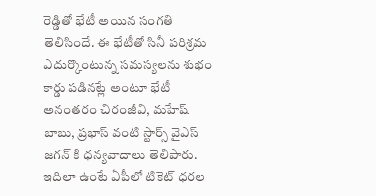రెడ్డితో భేటీ అయిన సంగతి తెలిసిందే. ఈ భేటీతో సినీ పరిశ్రమ ఎదుర్కొంటున్న సమస్యలను శుభం కార్డు పడినట్లే అంటూ భేటీ అనంతరం చిరంజీవి, మహేష్ బాబు, ప్రభాస్ వంటి స్టార్స్ వైఎస్ జగన్ కి ధన్యవాదాలు తెలిపారు. ఇదిలా ఉంటే ఏపీలో టికెట్ ధరల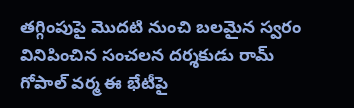తగ్గింపుపై మొదటి నుంచి బలమైన స్వరం వినిపించిన సంచలన దర్శకుడు రామ్ గోపాల్ వర్మ ఈ భేటీపై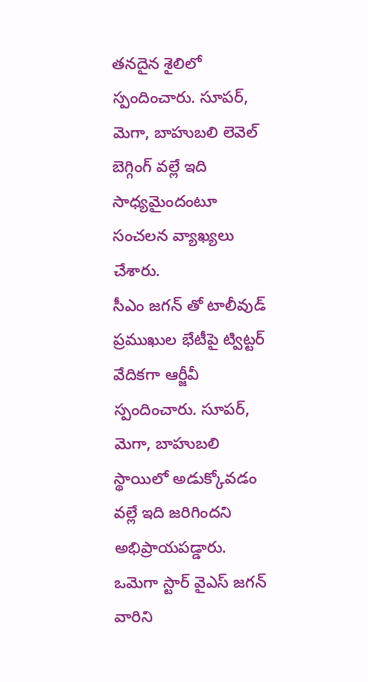తనదైన శైలిలో స్పందించారు. సూపర్, మెగా, బాహుబలి లెవెల్ బెగ్గింగ్ వల్లే ఇది సాధ్యమైందంటూ సంచలన వ్యాఖ్యలు చేశారు.
సీఎం జగన్ తో టాలీవుడ్ ప్రముఖుల భేటీపై ట్విట్టర్ వేదికగా ఆర్జీవీ స్పందించారు. సూపర్, మెగా, బాహుబలి స్థాయిలో అడుక్కోవడం వల్లే ఇది జరిగిందని అభిప్రాయపడ్డారు. ఒమెగా స్టార్ వైఎస్ జగన్ వారిని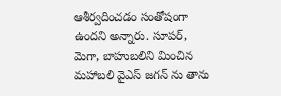ఆశీర్వదించడం సంతోషంగా ఉందని అన్నారు. సూపర్, మెగా, బాహుబలిని మించిన మహాబలి వైఎస్ జగన్ ను తాను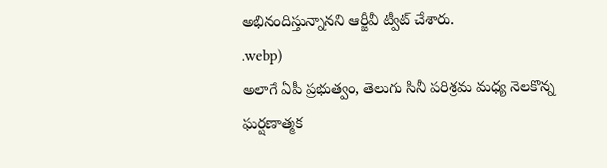అభినందిస్తున్నానని ఆర్జీవీ ట్వీట్ చేశారు.
.webp)
అలాగే ఏపీ ప్రభుత్వం, తెలుగు సినీ పరిశ్రమ మధ్య నెలకొన్న ఘర్షణాత్మక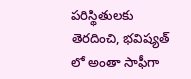పరిస్థితులకు తెరదించి, భవిష్యత్ లో అంతా సాఫీగా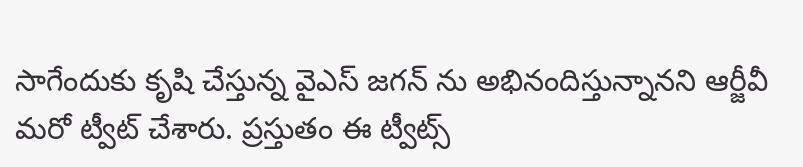సాగేందుకు కృషి చేస్తున్న వైఎస్ జగన్ ను అభినందిస్తున్నానని ఆర్జీవీ మరో ట్వీట్ చేశారు. ప్రస్తుతం ఈ ట్వీట్స్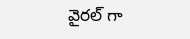వైరల్ గా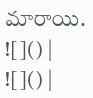మారాయి.
![]() |
![]() |